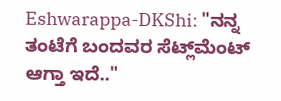Eshwarappa-DKShi: "ನನ್ನ ತಂಟೆಗೆ ಬಂದವರ ಸೆಟ್ಲ್‌ಮೆಂಟ್ ಆಗ್ತಾ ಇದೆ.."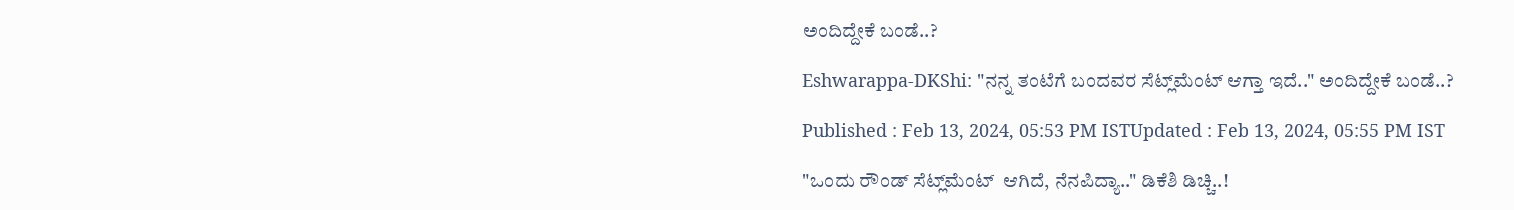ಅಂದಿದ್ದೇಕೆ ಬಂಡೆ..?

Eshwarappa-DKShi: "ನನ್ನ ತಂಟೆಗೆ ಬಂದವರ ಸೆಟ್ಲ್‌ಮೆಂಟ್ ಆಗ್ತಾ ಇದೆ.." ಅಂದಿದ್ದೇಕೆ ಬಂಡೆ..?

Published : Feb 13, 2024, 05:53 PM ISTUpdated : Feb 13, 2024, 05:55 PM IST

"ಒಂದು ರೌಂಡ್ ಸೆಟ್ಲ್‌ಮೆಂಟ್  ಆಗಿದೆ, ನೆನಪಿದ್ಯಾ.." ಡಿಕೆಶಿ ಡಿಚ್ಚಿ..!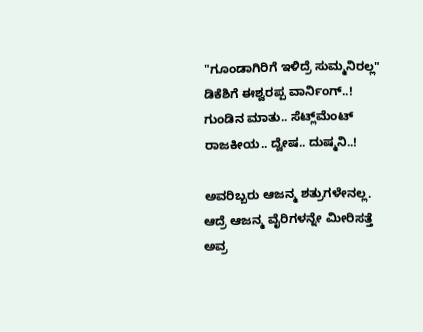"ಗೂಂಡಾಗಿರಿಗೆ ಇಳಿದ್ರೆ ಸುಮ್ಮನಿರಲ್ಲ" ಡಿಕೆಶಿಗೆ ಈಶ್ವರಪ್ಪ ವಾರ್ನಿಂಗ್..!
ಗುಂಡಿನ ಮಾತು.. ಸೆಟ್ಲ್‌ಮೆಂಟ್ ರಾಜಕೀಯ.. ದ್ವೇಷ.. ದುಷ್ಮನಿ..!

ಅವರಿಬ್ಬರು ಆಜನ್ಮ ಶತ್ರುಗಳೇನಲ್ಲ. ಆದ್ರೆ ಆಜನ್ಮ ವೈರಿಗಳನ್ನೇ ಮೀರಿಸತ್ತೆ ಅವ್ರ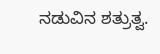ನಡುವಿನ ಶತ್ರುತ್ವ.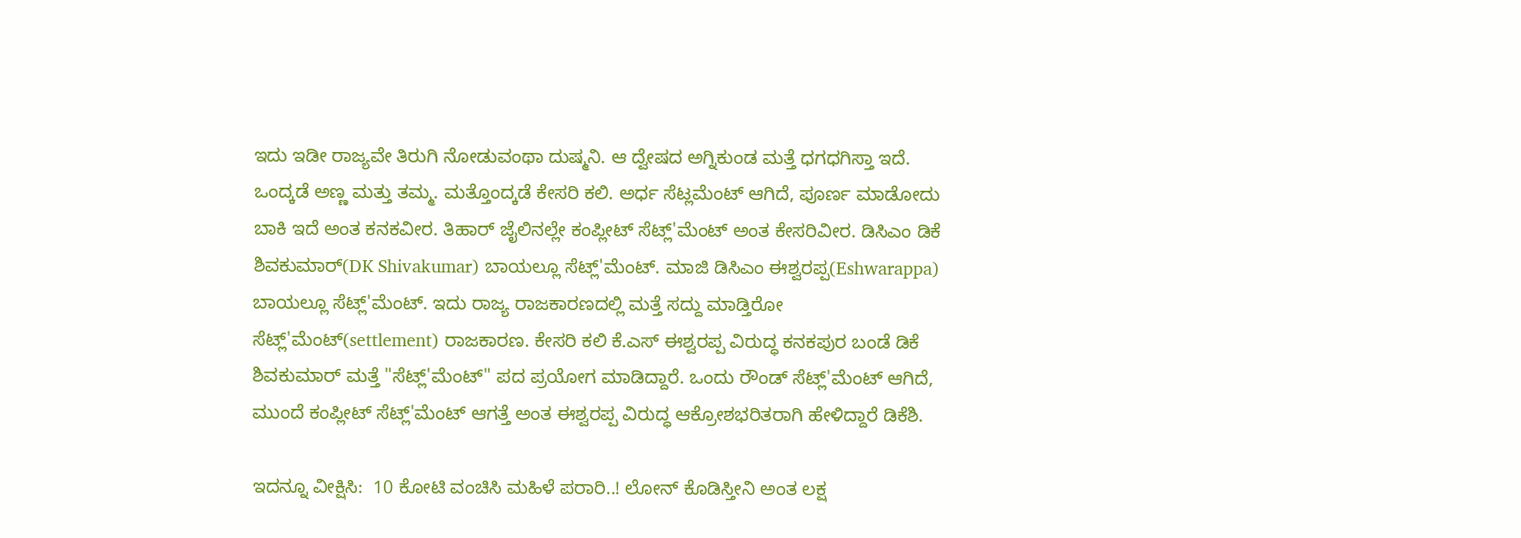ಇದು ಇಡೀ ರಾಜ್ಯವೇ ತಿರುಗಿ ನೋಡುವಂಥಾ ದುಷ್ಮನಿ. ಆ ದ್ವೇಷದ ಅಗ್ನಿಕುಂಡ ಮತ್ತೆ ಧಗಧಗಿಸ್ತಾ ಇದೆ. ಒಂದ್ಕಡೆ ಅಣ್ಣ ಮತ್ತು ತಮ್ಮ. ಮತ್ತೊಂದ್ಕಡೆ ಕೇಸರಿ ಕಲಿ. ಅರ್ಧ ಸೆಟ್ಲಮೆಂಟ್ ಆಗಿದೆ, ಪೂರ್ಣ ಮಾಡೋದು ಬಾಕಿ ಇದೆ ಅಂತ ಕನಕವೀರ. ತಿಹಾರ್ ಜೈಲಿನಲ್ಲೇ ಕಂಪ್ಲೀಟ್ ಸೆಟ್ಲ್'ಮೆಂಟ್ ಅಂತ ಕೇಸರಿವೀರ. ಡಿಸಿಎಂ ಡಿಕೆ ಶಿವಕುಮಾರ್(DK Shivakumar) ಬಾಯಲ್ಲೂ ಸೆಟ್ಲ್'ಮೆಂಟ್. ಮಾಜಿ ಡಿಸಿಎಂ ಈಶ್ವರಪ್ಪ(Eshwarappa) ಬಾಯಲ್ಲೂ ಸೆಟ್ಲ್'ಮೆಂಟ್. ಇದು ರಾಜ್ಯ ರಾಜಕಾರಣದಲ್ಲಿ ಮತ್ತೆ ಸದ್ದು ಮಾಡ್ತಿರೋ ಸೆಟ್ಲ್'ಮೆಂಟ್(settlement) ರಾಜಕಾರಣ. ಕೇಸರಿ ಕಲಿ ಕೆ.ಎಸ್ ಈಶ್ವರಪ್ಪ ವಿರುದ್ಧ ಕನಕಪುರ ಬಂಡೆ ಡಿಕೆ ಶಿವಕುಮಾರ್ ಮತ್ತೆ "ಸೆಟ್ಲ್'ಮೆಂಟ್" ಪದ ಪ್ರಯೋಗ ಮಾಡಿದ್ದಾರೆ. ಒಂದು ರೌಂಡ್ ಸೆಟ್ಲ್'ಮೆಂಟ್ ಆಗಿದೆ, ಮುಂದೆ ಕಂಪ್ಲೀಟ್ ಸೆಟ್ಲ್'ಮೆಂಟ್ ಆಗತ್ತೆ ಅಂತ ಈಶ್ವರಪ್ಪ ವಿರುದ್ಧ ಆಕ್ರೋಶಭರಿತರಾಗಿ ಹೇಳಿದ್ದಾರೆ ಡಿಕೆಶಿ.

ಇದನ್ನೂ ವೀಕ್ಷಿಸಿ:  10 ಕೋಟಿ ವಂಚಿಸಿ ಮಹಿಳೆ ಪರಾರಿ..! ಲೋನ್ ಕೊಡಿಸ್ತೀನಿ ಅಂತ ಲಕ್ಷ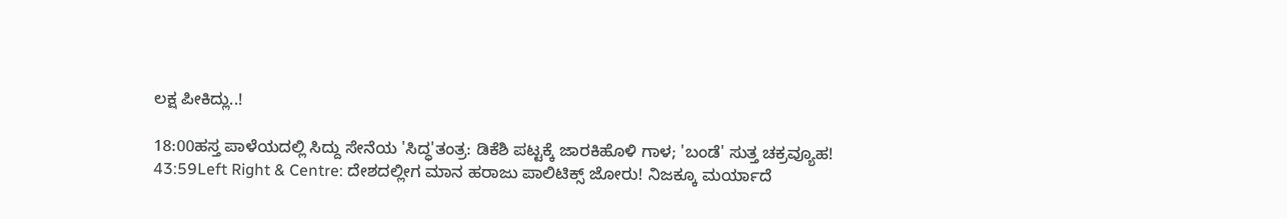ಲಕ್ಷ ಪೀಕಿದ್ಲು..!

18:00ಹಸ್ತ ಪಾಳೆಯದಲ್ಲಿ ಸಿದ್ದು ಸೇನೆಯ 'ಸಿದ್ಧ'ತಂತ್ರ: ಡಿಕೆಶಿ ಪಟ್ಟಕ್ಕೆ ಜಾರಕಿಹೊಳಿ ಗಾಳ; 'ಬಂಡೆ' ಸುತ್ತ ಚಕ್ರವ್ಯೂಹ!
43:59Left Right & Centre: ದೇಶದಲ್ಲೀಗ ಮಾನ ಹರಾಜು ಪಾಲಿಟಿಕ್ಸ್ ಜೋರು! ನಿಜಕ್ಕೂ ಮರ್ಯಾದೆ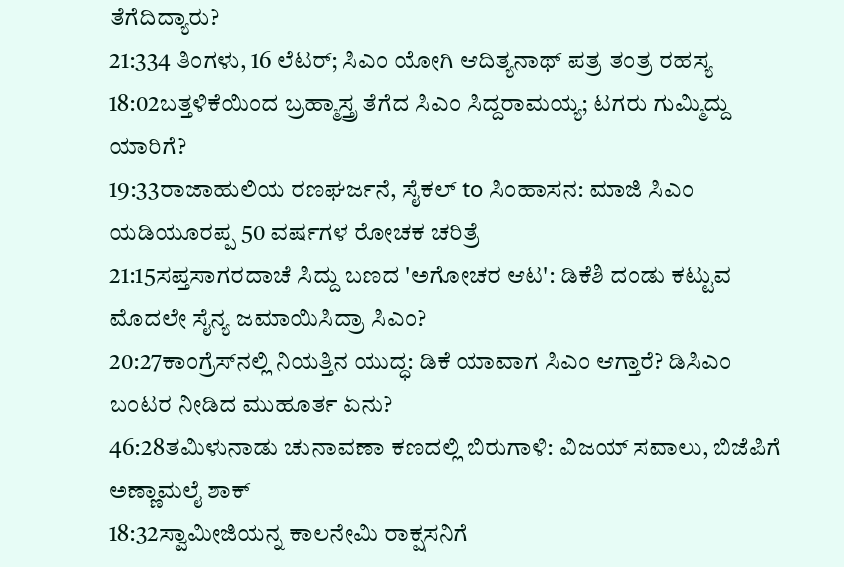ತೆಗೆದಿದ್ಯಾರು?
21:334 ತಿಂಗಳು, 16 ಲೆಟರ್; ಸಿಎಂ ಯೋಗಿ ಆದಿತ್ಯನಾಥ್ ಪತ್ರ ತಂತ್ರ ರಹಸ್ಯ
18:02ಬತ್ತಳಿಕೆಯಿಂದ ಬ್ರಹ್ಮಾಸ್ತ್ರ ತೆಗೆದ ಸಿಎಂ ಸಿದ್ದರಾಮಯ್ಯ; ಟಗರು ಗುಮ್ಮಿದ್ದು ಯಾರಿಗೆ?
19:33ರಾಜಾಹುಲಿಯ ರಣಘರ್ಜನೆ, ಸೈಕಲ್ to ಸಿಂಹಾಸನ: ಮಾಜಿ ಸಿಎಂ ಯಡಿಯೂರಪ್ಪ 50 ವರ್ಷಗಳ ರೋಚಕ ಚರಿತ್ರೆ
21:15ಸಪ್ತಸಾಗರದಾಚೆ ಸಿದ್ದು ಬಣದ 'ಅಗೋಚರ ಆಟ': ಡಿಕೆಶಿ ದಂಡು ಕಟ್ಟುವ ಮೊದಲೇ ಸೈನ್ಯ ಜಮಾಯಿಸಿದ್ರಾ ಸಿಎಂ?
20:27ಕಾಂಗ್ರೆಸ್‌ನಲ್ಲಿ ನಿಯತ್ತಿನ ಯುದ್ಧ: ಡಿಕೆ ಯಾವಾಗ ಸಿಎಂ ಆಗ್ತಾರೆ? ಡಿಸಿಎಂ ಬಂಟರ ನೀಡಿದ ಮುಹೂರ್ತ ಏನು?
46:28ತಮಿಳುನಾಡು ಚುನಾವಣಾ ಕಣದಲ್ಲಿ ಬಿರುಗಾಳಿ: ವಿಜಯ್ ಸವಾಲು, ಬಿಜೆಪಿಗೆ ಅಣ್ಣಾಮಲೈ ಶಾಕ್
18:32ಸ್ವಾಮೀಜಿಯನ್ನ ಕಾಲನೇಮಿ ರಾಕ್ಷಸನಿಗೆ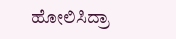ಹೋಲಿಸಿದ್ರಾ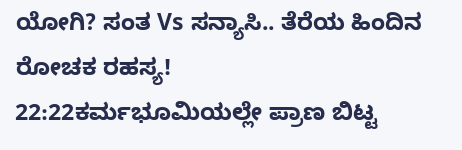ಯೋಗಿ? ಸಂತ Vs ಸನ್ಯಾಸಿ.. ತೆರೆಯ ಹಿಂದಿನ ರೋಚಕ ರಹಸ್ಯ!
22:22ಕರ್ಮಭೂಮಿಯಲ್ಲೇ ಪ್ರಾಣ ಬಿಟ್ಟ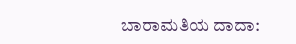ಬಾರಾಮತಿಯ ದಾದಾ: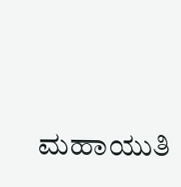ಮಹಾಯುತಿ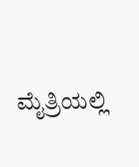ಮೈತ್ರಿಯಲ್ಲಿ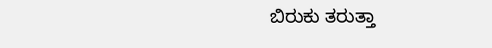ಬಿರುಕು ತರುತ್ತಾ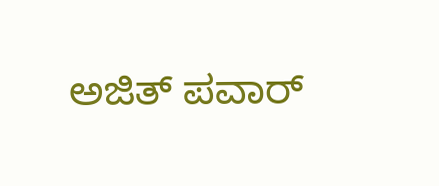ಅಜಿತ್ ಪವಾರ್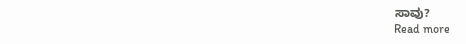ಸಾವು?
Read more